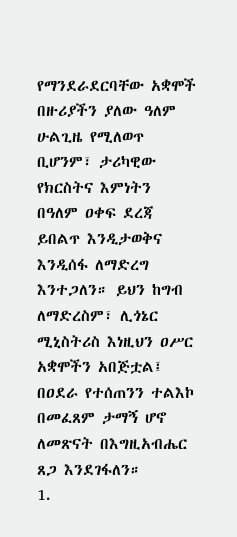የማንደራደርባቸው አቋሞች
በዙሪያችን ያለው ዓለም ሁልጊዜ የሚለወጥ ቢሆንም፣ ታሪካዊው የክርስትና እምነትን በዓለም ዐቀፍ ደረጃ ይበልጥ እንዲታወቅና እንዲሰፋ ለማድረግ እንተጋለን። ይህን ከግብ ለማድረስም፣ ሊጎኔር ሚኒስትሪስ እነዚህን ዐሥር አቋሞችን አበጅቷል፤ በዐደራ የተሰጠንን ተልእኮ በመፈጸም ታማኝ ሆኖ ለመጽናት በእግዚአብሔር ጸጋ እንደገፋለን።
1.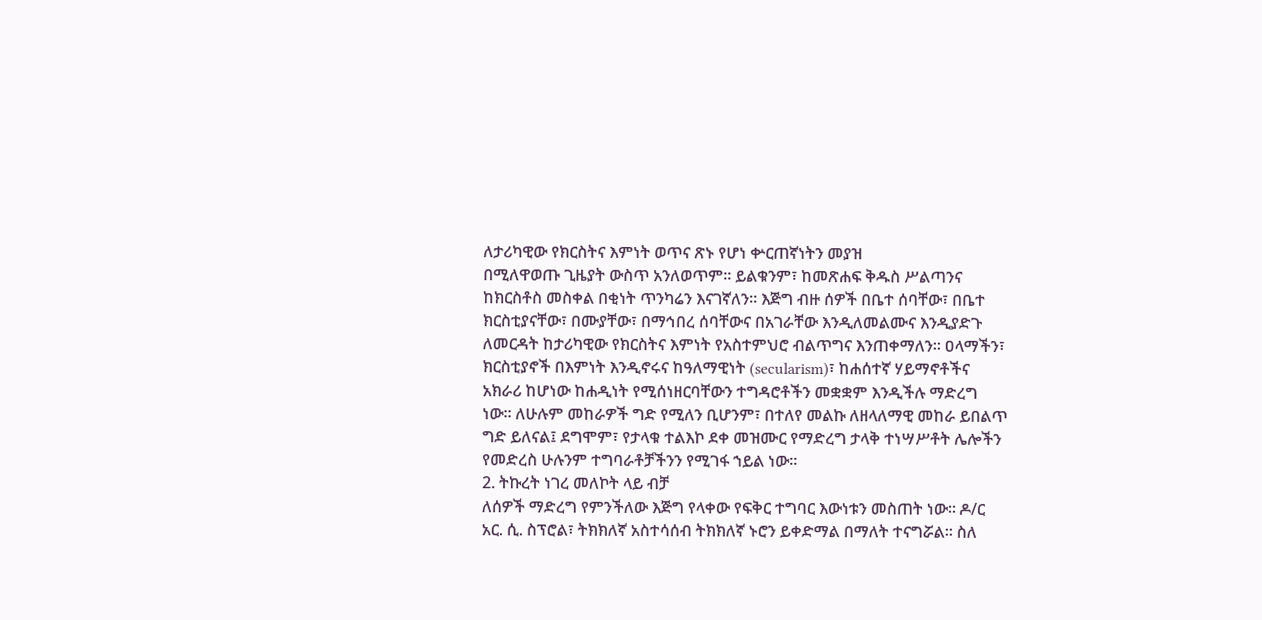ለታሪካዊው የክርስትና እምነት ወጥና ጽኑ የሆነ ቍርጠኛነትን መያዝ
በሚለዋወጡ ጊዜያት ውስጥ አንለወጥም። ይልቁንም፣ ከመጽሐፍ ቅዱስ ሥልጣንና ከክርስቶስ መስቀል በቂነት ጥንካሬን እናገኛለን። እጅግ ብዙ ሰዎች በቤተ ሰባቸው፣ በቤተ ክርስቲያናቸው፣ በሙያቸው፣ በማኅበረ ሰባቸውና በአገራቸው እንዲለመልሙና እንዲያድጉ ለመርዳት ከታሪካዊው የክርስትና እምነት የአስተምህሮ ብልጥግና እንጠቀማለን። ዐላማችን፣ ክርስቲያኖች በእምነት እንዲኖሩና ከዓለማዊነት (secularism)፣ ከሐሰተኛ ሃይማኖቶችና አክራሪ ከሆነው ከሐዲነት የሚሰነዘርባቸውን ተግዳሮቶችን መቋቋም እንዲችሉ ማድረግ ነው። ለሁሉም መከራዎች ግድ የሚለን ቢሆንም፣ በተለየ መልኩ ለዘላለማዊ መከራ ይበልጥ ግድ ይለናል፤ ደግሞም፣ የታላቁ ተልእኮ ደቀ መዝሙር የማድረግ ታላቅ ተነሣሥቶት ሌሎችን የመድረስ ሁሉንም ተግባራቶቻችንን የሚገፋ ኀይል ነው።
2. ትኩረት ነገረ መለኮት ላይ ብቻ
ለሰዎች ማድረግ የምንችለው እጅግ የላቀው የፍቅር ተግባር እውነቱን መስጠት ነው። ዶ/ር አር. ሲ. ስፕሮል፣ ትክክለኛ አስተሳሰብ ትክክለኛ ኑሮን ይቀድማል በማለት ተናግሯል። ስለ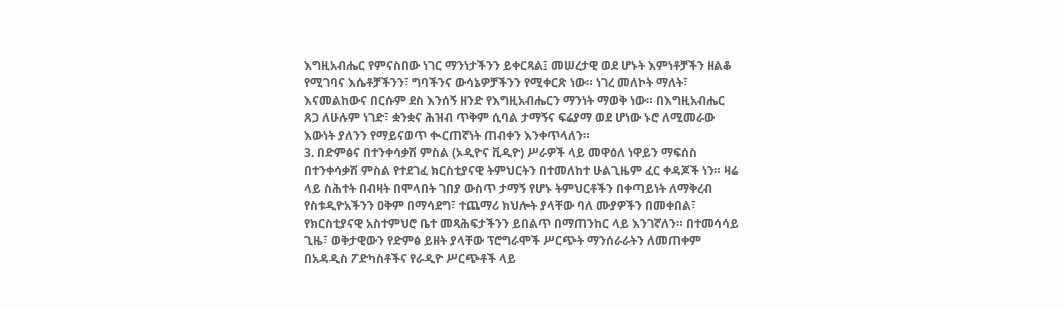እግዚአብሔር የምናስበው ነገር ማንነታችንን ይቀርጻል፤ መሠረታዊ ወደ ሆኑት እምነቶቻችን ዘልቆ የሚገባና እሴቶቻችንን፣ ግባችንና ውሳኔዎቻችንን የሚቀርጽ ነው። ነገረ መለኮት ማለት፣ እናመልከውና በርሱም ደስ እንሰኝ ዘንድ የእግዚአብሔርን ማንነት ማወቅ ነው። በእግዚአብሔር ጸጋ ለሁሉም ነገድ፣ ቋንቋና ሕዝብ ጥቅም ሲባል ታማኝና ፍሬያማ ወደ ሆነው ኑሮ ለሚመራው እውነት ያለንን የማይናወጥ ቊርጠኛነት ጠብቀን እንቀጥላለን።
3. በድምፅና በተንቀሳቃሽ ምስል (ኦዲዮና ቪዲዮ) ሥራዎች ላይ መዋዕለ ነዋይን ማፍሰስ
በተንቀሳቃሽ ምስል የተደገፈ ክርስቲያናዊ ትምህርትን በተመለከተ ሁልጊዜም ፈር ቀዳጆች ነን። ዛሬ ላይ ስሕተት በብዛት በሞላበት ገበያ ውስጥ ታማኝ የሆኑ ትምህርቶችን በቀጣይነት ለማቅረብ የስቱዲዮአችንን ዐቅም በማሳደግ፣ ተጨማሪ ክህሎት ያላቸው ባለ ሙያዎችን በመቀበል፣ የክርስቲያናዊ አስተምህሮ ቤተ መጻሕፍታችንን ይበልጥ በማጠንከር ላይ እንገኛለን። በተመሳሳይ ጊዜ፣ ወቅታዊውን የድምፅ ይዘት ያላቸው ፕሮግራሞች ሥርጭት ማንሰራራትን ለመጠቀም በአዳዲስ ፖድካስቶችና የራዲዮ ሥርጭቶች ላይ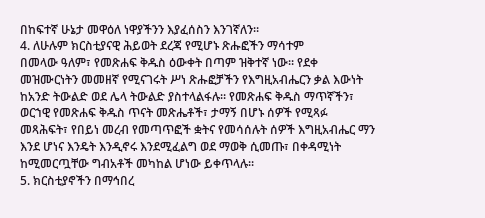በከፍተኛ ሁኔታ መዋዕለ ነዋያችንን እያፈሰስን እንገኛለን።
4. ለሁሉም ክርስቲያናዊ ሕይወት ደረጃ የሚሆኑ ጽሑፎችን ማሳተም
በመላው ዓለም፣ የመጽሐፍ ቅዱስ ዕውቀት በጣም ዝቅተኛ ነው። የደቀ መዝሙርነትን መመዘኛ የሚናገሩት ሥነ ጽሑፎቻችን የእግዚአብሔርን ቃል እውነት ከአንድ ትውልድ ወደ ሌላ ትውልድ ያስተላልፋሉ። የመጽሐፍ ቅዱስ ማጥኛችን፣ ወርኀዊ የመጽሐፍ ቅዱስ ጥናት መጽሔቶች፣ ታማኝ በሆኑ ሰዎች የሚጻፉ መጻሕፍት፣ የበይነ መረብ የመጣጥፎች ቋትና የመሳሰሉት ሰዎች እግዚአብሔር ማን እንደ ሆነና እንዴት እንዲኖሩ እንደሚፈልግ ወደ ማወቅ ሲመጡ፣ በቀዳሚነት ከሚመርጧቸው ግብአቶች መካከል ሆነው ይቀጥላሉ።
5. ክርስቲያኖችን በማኅበረ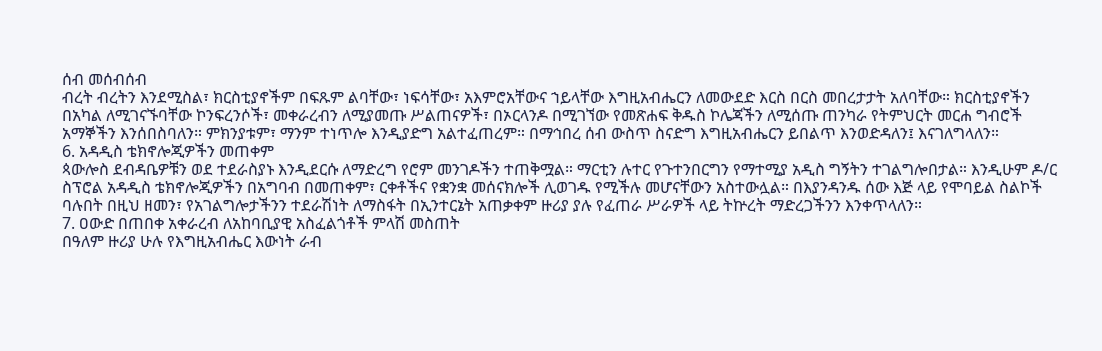ሰብ መሰብሰብ
ብረት ብረትን እንደሚስል፣ ክርስቲያኖችም በፍጹም ልባቸው፣ ነፍሳቸው፣ አእምሮአቸውና ኀይላቸው እግዚአብሔርን ለመውደድ እርስ በርስ መበረታታት አለባቸው። ክርስቲያኖችን በአካል ለሚገናኙባቸው ኮንፍረንሶች፣ መቀራረብን ለሚያመጡ ሥልጠናዎች፣ በኦርላንዶ በሚገኘው የመጽሐፍ ቅዱስ ኮሌጃችን ለሚሰጡ ጠንካራ የትምህርት መርሐ ግብሮች አማኞችን እንሰበስባለን። ምክንያቱም፣ ማንም ተነጥሎ እንዲያድግ አልተፈጠረም። በማኅበረ ሰብ ውስጥ ስናድግ እግዚአብሔርን ይበልጥ እንወድዳለን፤ እናገለግላለን።
6. አዳዲስ ቴክኖሎጂዎችን መጠቀም
ጳውሎስ ደብዳቤዎቹን ወደ ተደራስያኑ እንዲደርሱ ለማድረግ የሮም መንገዶችን ተጠቅሟል። ማርቲን ሉተር የጉተንበርግን የማተሚያ አዲስ ግኝትን ተገልግሎበታል። እንዲሁም ዶ/ር ስፕሮል አዳዲስ ቴክኖሎጂዎችን በአግባብ በመጠቀም፣ ርቀቶችና የቋንቋ መሰናክሎች ሊወገዱ የሚችሉ መሆናቸውን አስተውሏል። በእያንዳንዱ ሰው እጅ ላይ የሞባይል ስልኮች ባሉበት በዚህ ዘመን፣ የአገልግሎታችንን ተደራሽነት ለማስፋት በኢንተርኔት አጠቃቀም ዙሪያ ያሉ የፈጠራ ሥራዎች ላይ ትኵረት ማድረጋችንን እንቀጥላለን።
7. ዐውድ በጠበቀ አቀራረብ ለአከባቢያዊ አስፈልጎቶች ምላሽ መስጠት
በዓለም ዙሪያ ሁሉ የእግዚአብሔር እውነት ራብ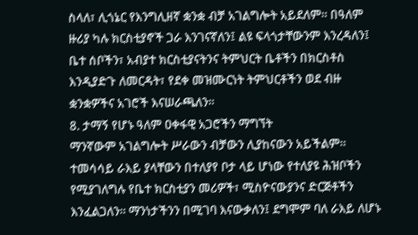ስላለ፣ ሊጎኔር የእንግሊዘኛ ቋንቋ ብቻ አገልግሎት አይደለም። በዓለም ዙሪያ ካሉ ክርስቲያኖች ጋራ እንገናኛለን፤ ልዩ ፍላጎታቸውንም እንረዳለን፤ ቤተ ሰቦችን፣ አብያተ ክርስቲያናትንና ትምህርት ቤቶችን በክርስቶስ እንዲያድጉ ለመርዳት፣ የደቀ መዝሙርነት ትምህርቶችን ወደ ብዙ ቋንቋዎችና አገሮች እናሠራጫለን።
8. ታማኝ የሆኑ ዓለም ዐቀፋዊ አጋሮችን ማግኘት
ማንኛውም አገልግሎት ሥራውን ብቻውን ሊያከናውን አይችልም። ተመሳሳይ ራእይ ያላቸውን በተለያየ ቦታ ላይ ሆነው የተለያዩ ሕዝቦችን የሚያገለግሉ የቤተ ክርስቲያን መሪዎች፣ ሚስዮናውያንና ድርጅቶችን እንፈልጋለን። ማንነታችንን በሚገባ እናውቃለን፤ ደግሞም ባለ ራእይ ለሆኑ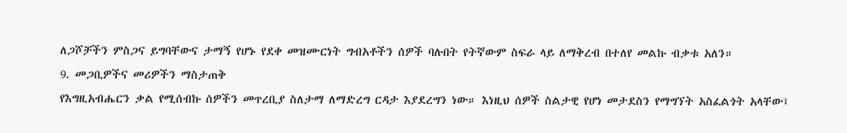ለጋሾቻችን ምስጋና ይግባቸውና ታማኝ የሆኑ የደቀ መዝሙርነት ግብአቶችን ሰዎች ባሉበት የትኛውም ስፍራ ላይ ለማቅረብ በተለየ መልኩ ብቃቱ አለን።
9. መጋቢዎችና መሪዎችን ማስታጠቅ
የእግዚአብሔርን ቃል የሚሰብኩ ሰዎችን መጥረቢያ ስለታማ ለማድረግ ርዳታ እያደረግን ነው። እነዚህ ሰዎች ስልታዊ የሆነ መታደስን የማግኘት አስፈልጎት አላቸው፤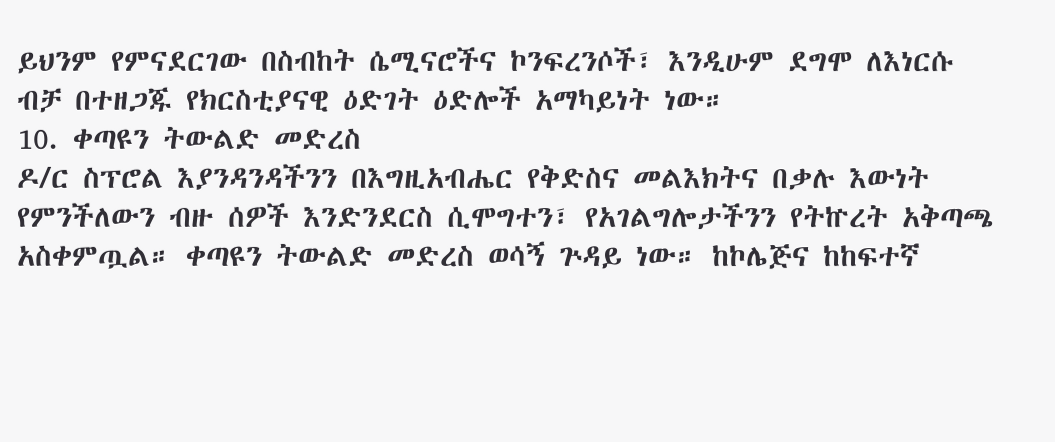ይህንም የምናደርገው በስብከት ሴሚናሮችና ኮንፍረንሶች፣ እንዲሁም ደግሞ ለእነርሱ ብቻ በተዘጋጁ የክርስቲያናዊ ዕድገት ዕድሎች አማካይነት ነው።
10. ቀጣዩን ትውልድ መድረስ
ዶ/ር ስፕሮል እያንዳንዳችንን በእግዚአብሔር የቅድስና መልእክትና በቃሉ እውነት የምንችለውን ብዙ ሰዎች እንድንደርስ ሲሞግተን፣ የአገልግሎታችንን የትኵረት አቅጣጫ አስቀምጧል። ቀጣዩን ትውልድ መድረስ ወሳኝ ጕዳይ ነው። ከኮሌጅና ከከፍተኛ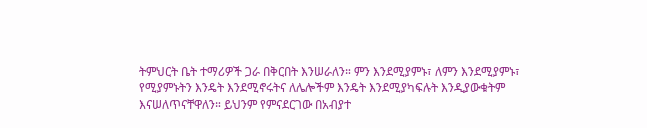ትምህርት ቤት ተማሪዎች ጋራ በቅርበት እንሠራለን። ምን እንደሚያምኑ፣ ለምን እንደሚያምኑ፣ የሚያምኑትን እንዴት እንደሚኖሩትና ለሌሎችም እንዴት እንደሚያካፍሉት እንዲያውቁትም እናሠለጥናቸዋለን። ይህንም የምናደርገው በአብያተ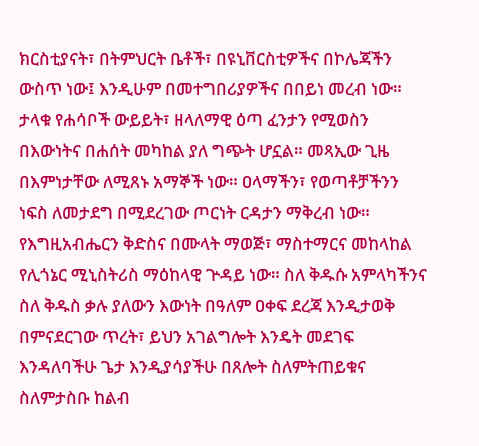ክርስቲያናት፣ በትምህርት ቤቶች፣ በዩኒቨርስቲዎችና በኮሌጃችን ውስጥ ነው፤ እንዲሁም በመተግበሪያዎችና በበይነ መረብ ነው። ታላቁ የሐሳቦች ውይይት፣ ዘላለማዊ ዕጣ ፈንታን የሚወስን በእውነትና በሐሰት መካከል ያለ ግጭት ሆኗል። መጻኢው ጊዜ በእምነታቸው ለሚጸኑ አማኞች ነው። ዐላማችን፣ የወጣቶቻችንን ነፍስ ለመታደግ በሚደረገው ጦርነት ርዳታን ማቅረብ ነው።
የእግዚአብሔርን ቅድስና በሙላት ማወጅ፣ ማስተማርና መከላከል የሊጎኔር ሚኒስትሪስ ማዕከላዊ ጕዳይ ነው። ስለ ቅዱሱ አምላካችንና ስለ ቅዱስ ቃሉ ያለውን እውነት በዓለም ዐቀፍ ደረጃ እንዲታወቅ በምናደርገው ጥረት፣ ይህን አገልግሎት እንዴት መደገፍ እንዳለባችሁ ጌታ እንዲያሳያችሁ በጸሎት ስለምትጠይቁና ስለምታስቡ ከልብ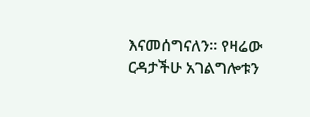እናመሰግናለን። የዛሬው ርዳታችሁ አገልግሎቱን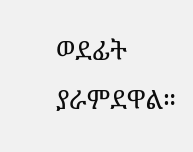ወደፊት ያራምደዋል።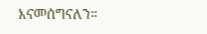እናመሰግናለን።